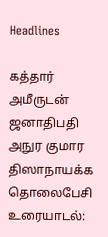Headlines

கத்தார் அமீருடன் ஜனாதிபதி அநுர குமார திஸாநாயக்க தொலைபேசி உரையாடல்: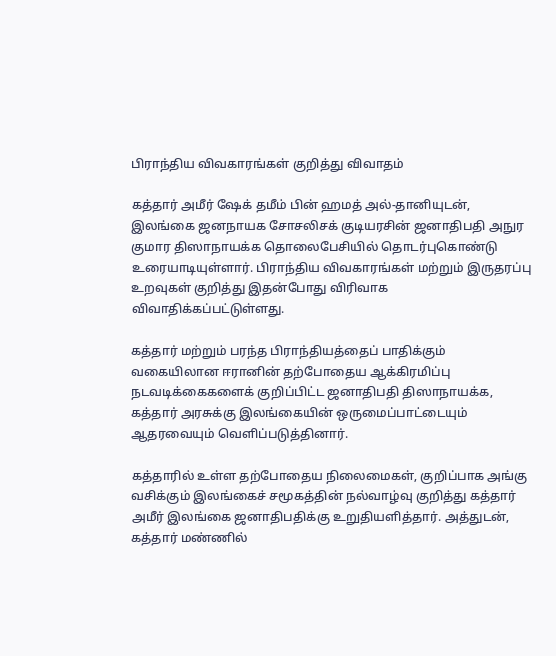பிராந்திய விவகாரங்கள் குறித்து விவாதம்

கத்தார் அமீர் ஷேக் தமீம் பின் ஹமத் அல்-தானியுடன், இலங்கை ஜனநாயக சோசலிசக் குடியரசின் ஜனாதிபதி அநுர குமார திஸாநாயக்க தொலைபேசியில் தொடர்புகொண்டு உரையாடியுள்ளார். பிராந்திய விவகாரங்கள் மற்றும் இருதரப்பு உறவுகள் குறித்து இதன்போது விரிவாக விவாதிக்கப்பட்டுள்ளது.

கத்தார் மற்றும் பரந்த பிராந்தியத்தைப் பாதிக்கும் வகையிலான ஈரானின் தற்போதைய ஆக்கிரமிப்பு நடவடிக்கைகளைக் குறிப்பிட்ட ஜனாதிபதி திஸாநாயக்க, கத்தார் அரசுக்கு இலங்கையின் ஒருமைப்பாட்டையும் ஆதரவையும் வெளிப்படுத்தினார்.

கத்தாரில் உள்ள தற்போதைய நிலைமைகள், குறிப்பாக அங்கு வசிக்கும் இலங்கைச் சமூகத்தின் நல்வாழ்வு குறித்து கத்தார் அமீர் இலங்கை ஜனாதிபதிக்கு உறுதியளித்தார். அத்துடன், கத்தார் மண்ணில்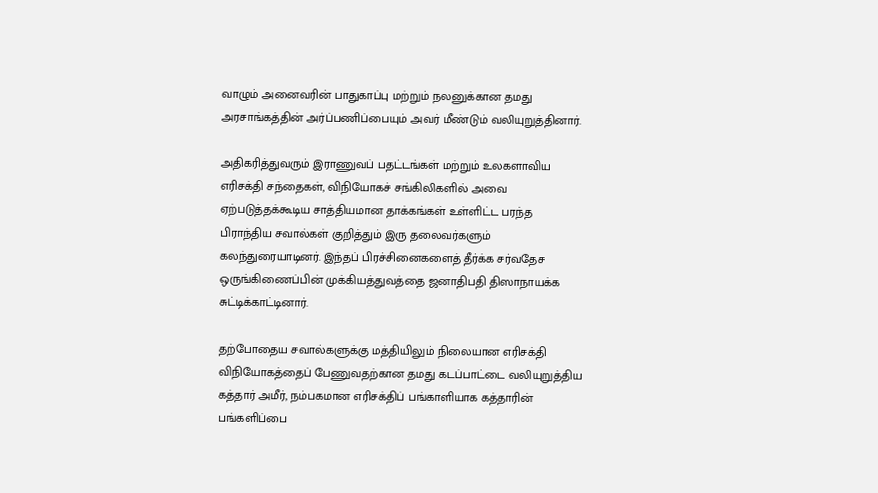வாழும் அனைவரின் பாதுகாப்பு மற்றும் நலனுக்கான தமது அரசாங்கத்தின் அர்ப்பணிப்பையும் அவர் மீண்டும் வலியுறுத்தினார்.

அதிகரித்துவரும் இராணுவப் பதட்டங்கள் மற்றும் உலகளாவிய எரிசக்தி சந்தைகள், விநியோகச் சங்கிலிகளில் அவை ஏற்படுத்தக்கூடிய சாத்தியமான தாக்கங்கள் உள்ளிட்ட பரந்த பிராந்திய சவால்கள் குறித்தும் இரு தலைவர்களும் கலந்துரையாடினர். இந்தப் பிரச்சினைகளைத் தீர்க்க சர்வதேச ஒருங்கிணைப்பின் முக்கியத்துவத்தை ஜனாதிபதி திஸாநாயக்க சுட்டிக்காட்டினார்.

தற்போதைய சவால்களுக்கு மத்தியிலும் நிலையான எரிசக்தி விநியோகத்தைப் பேணுவதற்கான தமது கடப்பாட்டை வலியுறுத்திய கத்தார் அமீர், நம்பகமான எரிசக்திப் பங்காளியாக கத்தாரின் பங்களிப்பை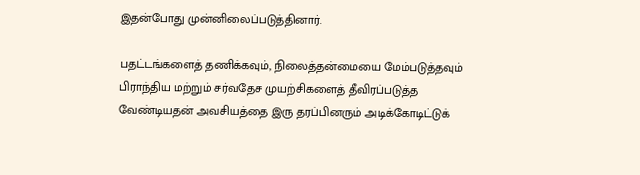இதன்போது முன்னிலைப்படுத்தினார்.

பதட்டங்களைத் தணிக்கவும், நிலைத்தன்மையை மேம்படுத்தவும் பிராந்திய மற்றும் சர்வதேச முயற்சிகளைத் தீவிரப்படுத்த வேண்டியதன் அவசியத்தை இரு தரப்பினரும் அடிக்கோடிட்டுக்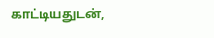காட்டியதுடன்,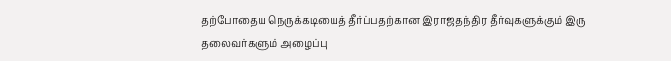தற்போதைய நெருக்கடியைத் தீர்ப்பதற்கான இராஜதந்திர தீர்வுகளுக்கும் இரு தலைவர்களும் அழைப்பு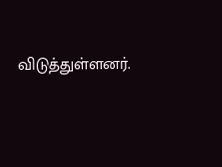விடுத்துள்ளனர்.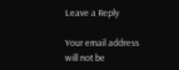Leave a Reply

Your email address will not be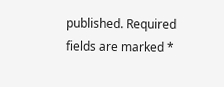published. Required fields are marked *